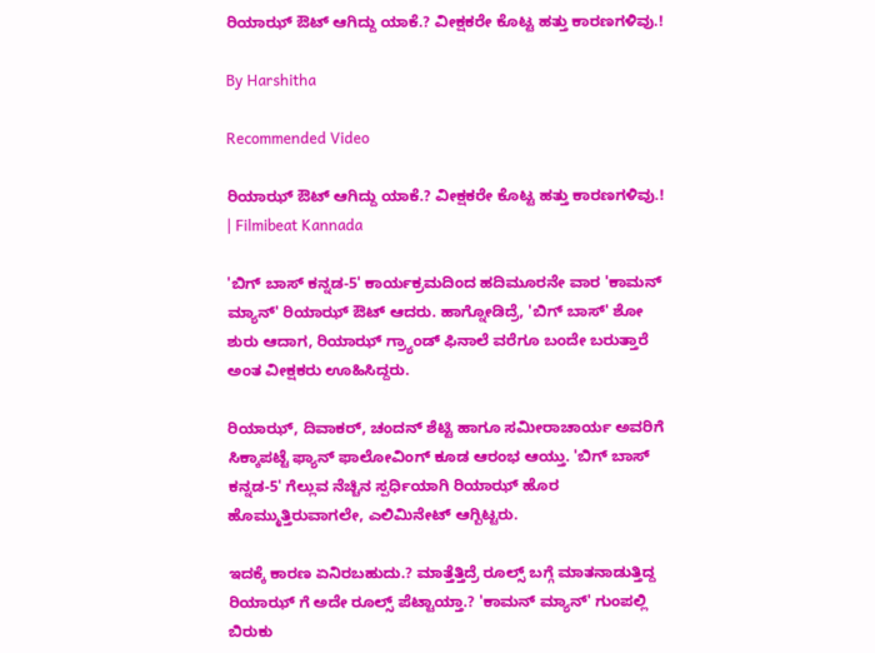ರಿಯಾಝ್ ಔಟ್ ಆಗಿದ್ದು ಯಾಕೆ.? ವೀಕ್ಷಕರೇ ಕೊಟ್ಟ ಹತ್ತು ಕಾರಣಗಳಿವು.!

By Harshitha

Recommended Video

ರಿಯಾಝ್ ಔಟ್ ಆಗಿದ್ದು ಯಾಕೆ.? ವೀಕ್ಷಕರೇ ಕೊಟ್ಟ ಹತ್ತು ಕಾರಣಗಳಿವು.! | Filmibeat Kannada

'ಬಿಗ್ ಬಾಸ್ ಕನ್ನಡ-5' ಕಾರ್ಯಕ್ರಮದಿಂದ ಹದಿಮೂರನೇ ವಾರ 'ಕಾಮನ್ ಮ್ಯಾನ್' ರಿಯಾಝ್ ಔಟ್ ಆದರು. ಹಾಗ್ನೋಡಿದ್ರೆ, 'ಬಿಗ್ ಬಾಸ್' ಶೋ ಶುರು ಆದಾಗ, ರಿಯಾಝ್ ಗ್ರ್ಯಾಂಡ್ ಫಿನಾಲೆ ವರೆಗೂ ಬಂದೇ ಬರುತ್ತಾರೆ ಅಂತ ವೀಕ್ಷಕರು ಊಹಿಸಿದ್ದರು.

ರಿಯಾಝ್, ದಿವಾಕರ್, ಚಂದನ್ ಶೆಟ್ಟಿ ಹಾಗೂ ಸಮೀರಾಚಾರ್ಯ ಅವರಿಗೆ ಸಿಕ್ಕಾಪಟ್ಟೆ ಫ್ಯಾನ್ ಫಾಲೋವಿಂಗ್ ಕೂಡ ಆರಂಭ ಆಯ್ತು. 'ಬಿಗ್ ಬಾಸ್ ಕನ್ನಡ-5' ಗೆಲ್ಲುವ ನೆಚ್ಚಿನ ಸ್ಪರ್ಧಿಯಾಗಿ ರಿಯಾಝ್ ಹೊರ ಹೊಮ್ಮುತ್ತಿರುವಾಗಲೇ, ಎಲಿಮಿನೇಟ್ ಆಗ್ಬಿಟ್ಟರು.

ಇದಕ್ಕೆ ಕಾರಣ ಏನಿರಬಹುದು.? ಮಾತ್ತೆತ್ತಿದ್ರೆ ರೂಲ್ಸ್ ಬಗ್ಗೆ ಮಾತನಾಡುತ್ತಿದ್ದ ರಿಯಾಝ್ ಗೆ ಅದೇ ರೂಲ್ಸ್ ಪೆಟ್ಟಾಯ್ತಾ.? 'ಕಾಮನ್ ಮ್ಯಾನ್' ಗುಂಪಲ್ಲಿ ಬಿರುಕು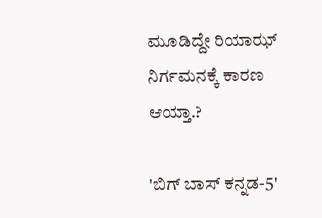ಮೂಡಿದ್ದೇ ರಿಯಾಝ್ ನಿರ್ಗಮನಕ್ಕೆ ಕಾರಣ ಆಯ್ತಾ.?

'ಬಿಗ್ ಬಾಸ್ ಕನ್ನಡ-5'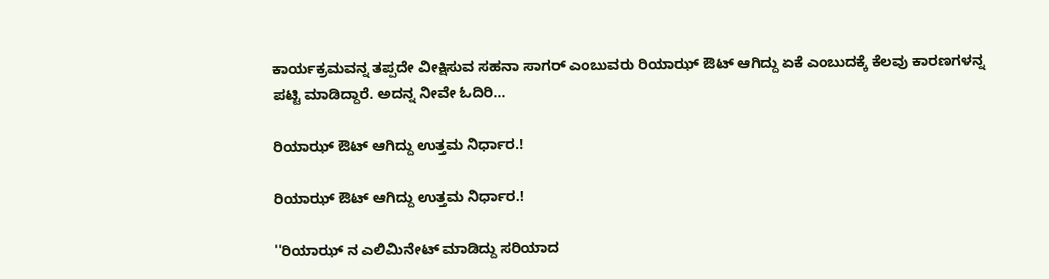ಕಾರ್ಯಕ್ರಮವನ್ನ ತಪ್ಪದೇ ವೀಕ್ಷಿಸುವ ಸಹನಾ ಸಾಗರ್ ಎಂಬುವರು ರಿಯಾಝ್ ಔಟ್ ಆಗಿದ್ದು ಏಕೆ ಎಂಬುದಕ್ಕೆ ಕೆಲವು ಕಾರಣಗಳನ್ನ ಪಟ್ಟಿ ಮಾಡಿದ್ದಾರೆ. ಅದನ್ನ ನೀವೇ ಓದಿರಿ...

ರಿಯಾಝ್ ಔಟ್ ಆಗಿದ್ದು ಉತ್ತಮ ನಿರ್ಧಾರ.!

ರಿಯಾಝ್ ಔಟ್ ಆಗಿದ್ದು ಉತ್ತಮ ನಿರ್ಧಾರ.!

''ರಿಯಾಝ್ ನ ಎಲಿಮಿನೇಟ್ ಮಾಡಿದ್ದು ಸರಿಯಾದ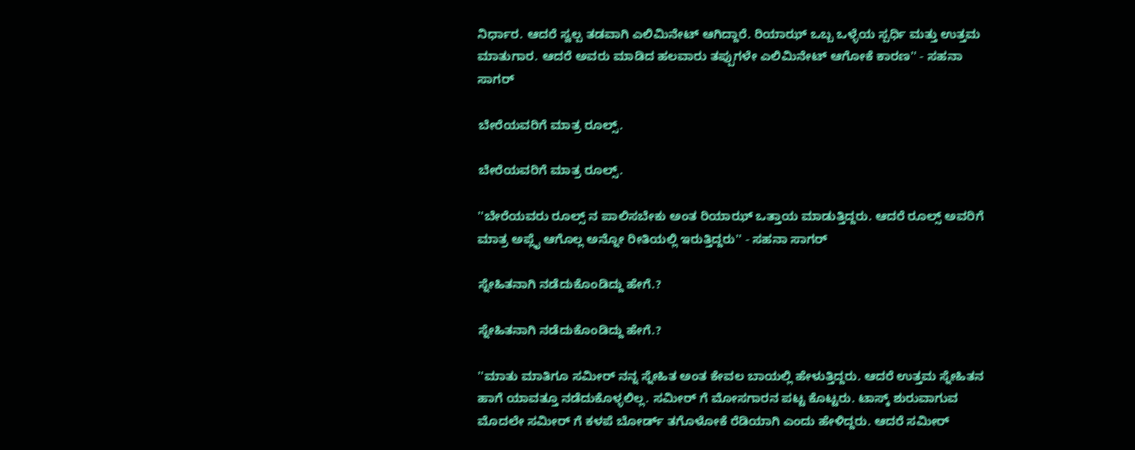ನಿರ್ಧಾರ. ಆದರೆ ಸ್ವಲ್ಪ ತಡವಾಗಿ ಎಲಿಮಿನೇಟ್ ಆಗಿದ್ದಾರೆ. ರಿಯಾಝ್ ಒಬ್ಬ ಒಳ್ಳೆಯ ಸ್ಪರ್ಧಿ ಮತ್ತು ಉತ್ತಮ ಮಾತುಗಾರ. ಆದರೆ ಅವರು ಮಾಡಿದ ಹಲವಾರು ತಪ್ಪುಗಳೇ ಎಲಿಮಿನೇಟ್ ಆಗೋಕೆ ಕಾರಣ'' - ಸಹನಾ ಸಾಗರ್

ಬೇರೆಯವರಿಗೆ ಮಾತ್ರ ರೂಲ್ಸ್.

ಬೇರೆಯವರಿಗೆ ಮಾತ್ರ ರೂಲ್ಸ್.

''ಬೇರೆಯವರು ರೂಲ್ಸ್ ನ ಪಾಲಿಸಬೇಕು ಅಂತ ರಿಯಾಝ್ ಒತ್ತಾಯ ಮಾಡುತ್ತಿದ್ದರು. ಆದರೆ ರೂಲ್ಸ್ ಅವರಿಗೆ ಮಾತ್ರ ಅಪ್ಲೈ ಆಗೊಲ್ಲ ಅನ್ನೋ ರೀತಿಯಲ್ಲಿ ಇರುತ್ತಿದ್ದರು'' - ಸಹನಾ ಸಾಗರ್

ಸ್ನೇಹಿತನಾಗಿ ನಡೆದುಕೊಂಡಿದ್ದು ಹೇಗೆ.?

ಸ್ನೇಹಿತನಾಗಿ ನಡೆದುಕೊಂಡಿದ್ದು ಹೇಗೆ.?

''ಮಾತು ಮಾತಿಗೂ ಸಮೀರ್ ನನ್ನ ಸ್ನೇಹಿತ ಅಂತ ಕೇವಲ ಬಾಯಲ್ಲಿ ಹೇಳುತ್ತಿದ್ದರು. ಆದರೆ ಉತ್ತಮ ಸ್ನೇಹಿತನ ಹಾಗೆ ಯಾವತ್ತೂ ನಡೆದುಕೊಳ್ಳಲಿಲ್ಲ. ಸಮೀರ್ ಗೆ ಮೋಸಗಾರನ ಪಟ್ಟ ಕೊಟ್ಟರು. ಟಾಸ್ಕ್ ಶುರುವಾಗುವ ಮೊದಲೇ ಸಮೀರ್ ಗೆ ಕಳಪೆ ಬೋರ್ಡ್ ತಗೊಳೋಕೆ ರೆಡಿಯಾಗಿ ಎಂದು ಹೇಳಿದ್ದರು. ಆದರೆ ಸಮೀರ್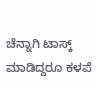ಚೆನ್ನಾಗಿ ಟಾಸ್ಕ್ ಮಾಡಿದ್ದರೂ ಕಳಪೆ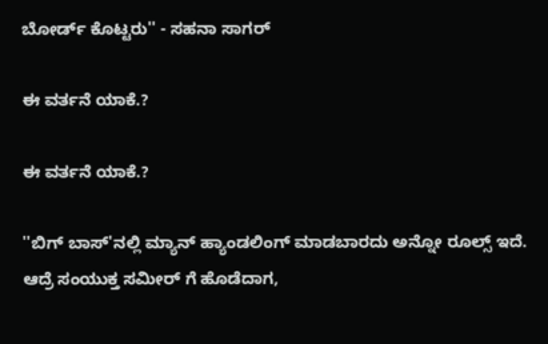ಬೋರ್ಡ್ ಕೊಟ್ಟರು'' - ಸಹನಾ ಸಾಗರ್

ಈ ವರ್ತನೆ ಯಾಕೆ.?

ಈ ವರ್ತನೆ ಯಾಕೆ.?

''ಬಿಗ್ ಬಾಸ್'ನಲ್ಲಿ ಮ್ಯಾನ್ ಹ್ಯಾಂಡಲಿಂಗ್ ಮಾಡಬಾರದು ಅನ್ನೋ ರೂಲ್ಸ್ ಇದೆ. ಆದ್ರೆ ಸಂಯುಕ್ತ ಸಮೀರ್ ಗೆ ಹೊಡೆದಾಗ,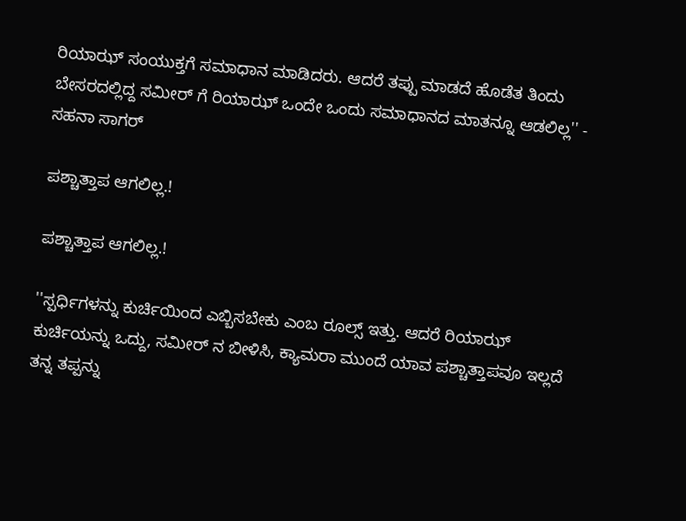ರಿಯಾಝ್ ಸಂಯುಕ್ತಗೆ ಸಮಾಧಾನ ಮಾಡಿದರು. ಆದರೆ ತಪ್ಪು ಮಾಡದೆ ಹೊಡೆತ ತಿಂದು ಬೇಸರದಲ್ಲಿದ್ದ ಸಮೀರ್ ಗೆ ರಿಯಾಝ್ ಒಂದೇ ಒಂದು ಸಮಾಧಾನದ ಮಾತನ್ನೂ ಆಡಲಿಲ್ಲ'' - ಸಹನಾ ಸಾಗರ್

ಪಶ್ಚಾತ್ತಾಪ ಆಗಲಿಲ್ಲ.!

ಪಶ್ಚಾತ್ತಾಪ ಆಗಲಿಲ್ಲ.!

''ಸ್ಪರ್ಧಿಗಳನ್ನು ಕುರ್ಚಿಯಿಂದ ಎಬ್ಬಿಸಬೇಕು ಎಂಬ ರೂಲ್ಸ್ ಇತ್ತು. ಆದರೆ ರಿಯಾಝ್ ಕುರ್ಚಿಯನ್ನು ಒದ್ದು, ಸಮೀರ್ ನ ಬೀಳಿಸಿ, ಕ್ಯಾಮರಾ ಮುಂದೆ ಯಾವ ಪಶ್ಚಾತ್ತಾಪವೂ ಇಲ್ಲದೆ ತನ್ನ ತಪ್ಪನ್ನು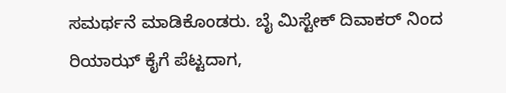ಸಮರ್ಥನೆ ಮಾಡಿಕೊಂಡರು. ಬೈ ಮಿಸ್ಟೇಕ್ ದಿವಾಕರ್ ನಿಂದ ರಿಯಾಝ್ ಕೈಗೆ ಪೆಟ್ಟದಾಗ,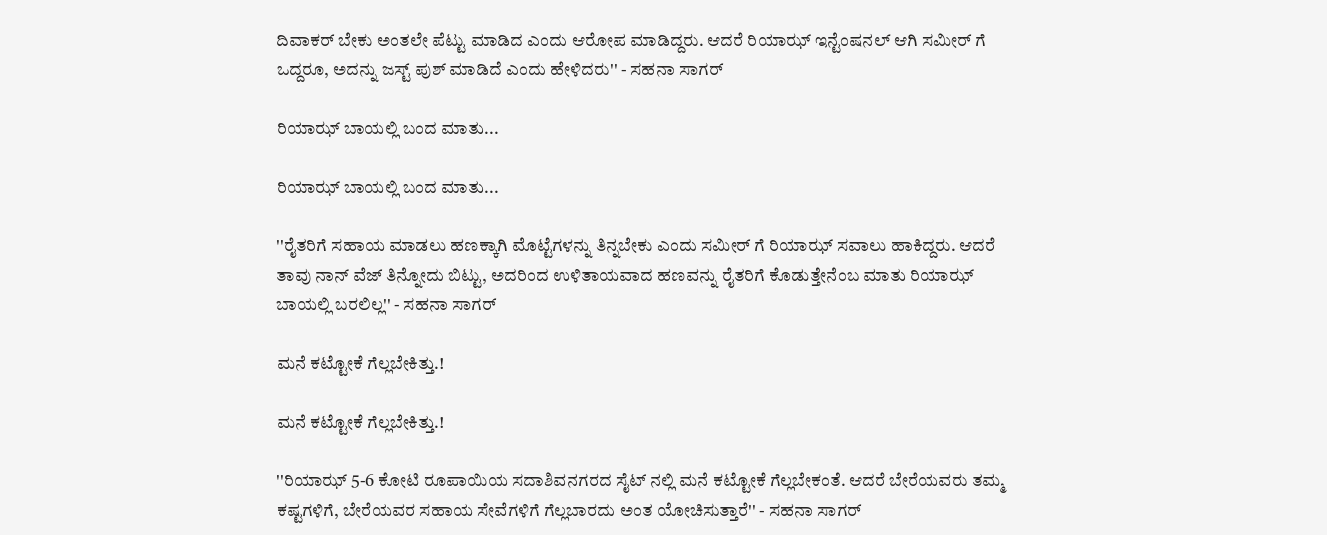ದಿವಾಕರ್ ಬೇಕು ಅಂತಲೇ ಪೆಟ್ಟು ಮಾಡಿದ ಎಂದು ಆರೋಪ ಮಾಡಿದ್ದರು. ಆದರೆ ರಿಯಾಝ್ ಇನ್ಟೆಂಷನಲ್ ಆಗಿ ಸಮೀರ್ ಗೆ ಒದ್ದರೂ, ಅದನ್ನು ಜಸ್ಟ್ ಪುಶ್ ಮಾಡಿದೆ ಎಂದು ಹೇಳಿದರು'' - ಸಹನಾ ಸಾಗರ್

ರಿಯಾಝ್ ಬಾಯಲ್ಲಿ ಬಂದ ಮಾತು...

ರಿಯಾಝ್ ಬಾಯಲ್ಲಿ ಬಂದ ಮಾತು...

''ರೈತರಿಗೆ ಸಹಾಯ ಮಾಡಲು ಹಣಕ್ಕಾಗಿ ಮೊಟ್ಟೆಗಳನ್ನು ತಿನ್ನಬೇಕು ಎಂದು ಸಮೀರ್ ಗೆ ರಿಯಾಝ್ ಸವಾಲು ಹಾಕಿದ್ದರು. ಆದರೆ ತಾವು ನಾನ್ ವೆಜ್ ತಿನ್ನೋದು ಬಿಟ್ಟು, ಅದರಿಂದ ಉಳಿತಾಯವಾದ ಹಣವನ್ನು ರೈತರಿಗೆ ಕೊಡುತ್ತೇನೆಂಬ ಮಾತು ರಿಯಾಝ್ ಬಾಯಲ್ಲಿ ಬರಲಿಲ್ಲ'' - ಸಹನಾ ಸಾಗರ್

ಮನೆ ಕಟ್ಟೋಕೆ ಗೆಲ್ಲಬೇಕಿತ್ತು.!

ಮನೆ ಕಟ್ಟೋಕೆ ಗೆಲ್ಲಬೇಕಿತ್ತು.!

''ರಿಯಾಝ್ 5-6 ಕೋಟಿ ರೂಪಾಯಿಯ ಸದಾಶಿವನಗರದ ಸೈಟ್ ನಲ್ಲಿ ಮನೆ ಕಟ್ಟೋಕೆ ಗೆಲ್ಲಬೇಕಂತೆ. ಆದರೆ ಬೇರೆಯವರು ತಮ್ಮ ಕಷ್ಟಗಳಿಗೆ, ಬೇರೆಯವರ ಸಹಾಯ ಸೇವೆಗಳಿಗೆ ಗೆಲ್ಲಬಾರದು ಅಂತ ಯೋಚಿಸುತ್ತಾರೆ'' - ಸಹನಾ ಸಾಗರ್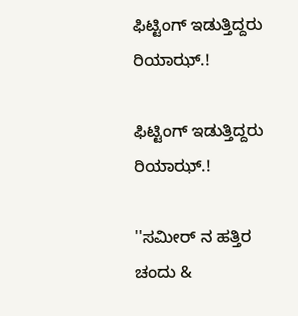ಫಿಟ್ಟಿಂಗ್ ಇಡುತ್ತಿದ್ದರು ರಿಯಾಝ್.!

ಫಿಟ್ಟಿಂಗ್ ಇಡುತ್ತಿದ್ದರು ರಿಯಾಝ್.!

''ಸಮೀರ್ ನ ಹತ್ತಿರ ಚಂದು &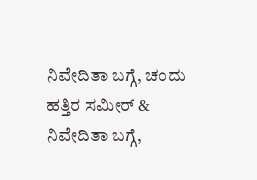ನಿವೇದಿತಾ ಬಗ್ಗೆ, ಚಂದು ಹತ್ತಿರ ಸಮೀರ್ & ನಿವೇದಿತಾ ಬಗ್ಗೆ,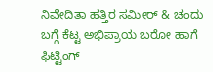ನಿವೇದಿತಾ ಹತ್ತಿರ ಸಮೀರ್ & ಚಂದು ಬಗ್ಗೆ ಕೆಟ್ಟ ಅಭಿಪ್ರಾಯ ಬರೋ ಹಾಗೆ ಫಿಟ್ಟಿಂಗ್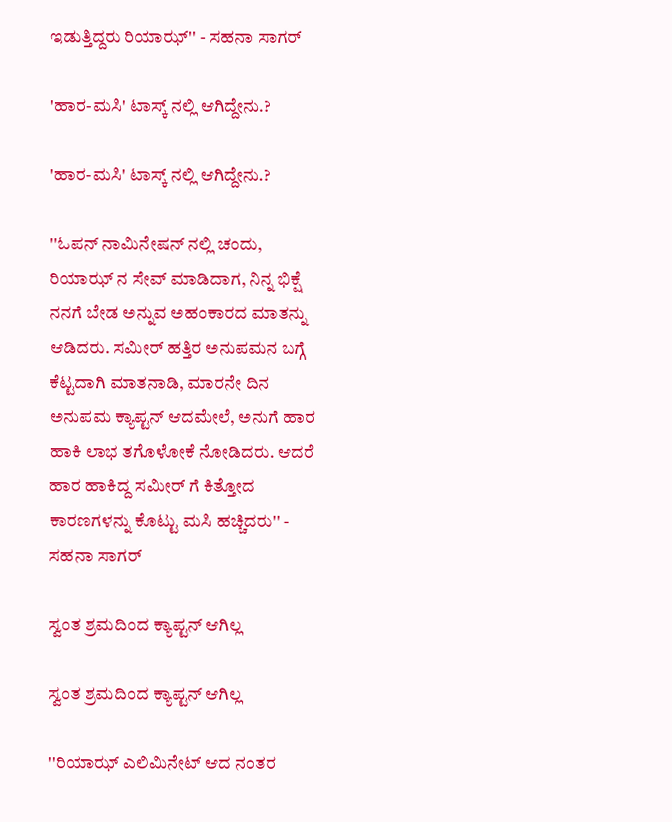ಇಡುತ್ತಿದ್ದರು ರಿಯಾಝ್'' - ಸಹನಾ ಸಾಗರ್

'ಹಾರ-ಮಸಿ' ಟಾಸ್ಕ್ ನಲ್ಲಿ ಆಗಿದ್ದೇನು.?

'ಹಾರ-ಮಸಿ' ಟಾಸ್ಕ್ ನಲ್ಲಿ ಆಗಿದ್ದೇನು.?

''ಓಪನ್ ನಾಮಿನೇಷನ್ ನಲ್ಲಿ ‌ಚಂದು, ರಿಯಾಝ್ ನ ಸೇವ್ ಮಾಡಿದಾಗ, ನಿನ್ನ ಭಿಕ್ಷೆ ನನಗೆ ಬೇಡ ಅನ್ನುವ ಅಹಂಕಾರದ ಮಾತನ್ನು ಆಡಿದರು. ಸಮೀರ್ ಹತ್ತಿರ ಅನುಪಮನ ಬಗ್ಗೆ ಕೆಟ್ಟದಾಗಿ ಮಾತನಾಡಿ, ಮಾರನೇ ದಿನ ಅನುಪಮ ಕ್ಯಾಪ್ಟನ್ ಆದಮೇಲೆ, ಅನುಗೆ ಹಾರ ಹಾಕಿ ಲಾಭ ತಗೊಳೋಕೆ ನೋಡಿದರು. ಆದರೆ ಹಾರ ಹಾಕಿದ್ದ ಸಮೀರ್ ಗೆ ಕಿತ್ತೋದ ಕಾರಣಗಳನ್ನು ಕೊಟ್ಟು ಮಸಿ ಹಚ್ಚಿದರು'' - ಸಹನಾ ಸಾಗರ್

ಸ್ವಂತ ಶ್ರಮದಿಂದ ಕ್ಯಾಪ್ಟನ್ ಆಗಿಲ್ಲ

ಸ್ವಂತ ಶ್ರಮದಿಂದ ಕ್ಯಾಪ್ಟನ್ ಆಗಿಲ್ಲ

''ರಿಯಾಝ್ ಎಲಿಮಿನೇಟ್ ಆದ ನಂತರ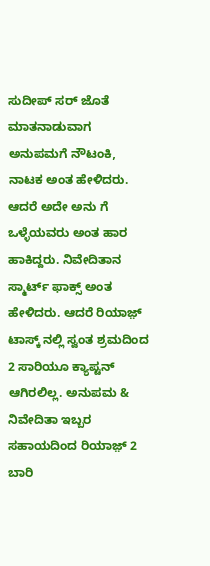ಸುದೀಪ್ ಸರ್ ಜೊತೆ ಮಾತನಾಡುವಾಗ ಅನುಪಮಗೆ ನೌಟಂಕಿ, ನಾಟಕ ಅಂತ ಹೇಳಿದರು. ಆದರೆ ಅದೇ ಅನು ಗೆ ಒಳ್ಳೆಯವರು ಅಂತ ಹಾರ ಹಾಕಿದ್ದರು. ನಿವೇದಿತಾನ ಸ್ಮಾರ್ಟ್ ಫಾಕ್ಸ್ ಅಂತ ಹೇಳಿದರು. ಆದರೆ ರಿಯಾಜ಼್ ಟಾಸ್ಕ್ ನಲ್ಲಿ ಸ್ವಂತ ಶ್ರಮದಿಂದ 2 ಸಾರಿಯೂ ಕ್ಯಾಪ್ಟನ್ ಆಗಿರಲಿಲ್ಲ. ಅನುಪಮ & ನಿವೇದಿತಾ ಇಬ್ಬರ ಸಹಾಯದಿಂದ ರಿಯಾಜ಼್ 2 ಬಾರಿ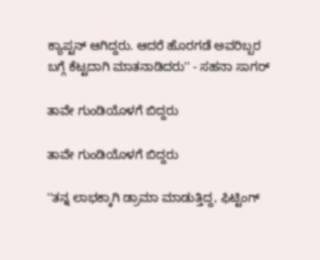ಕ್ಯಾಪ್ಟನ್ ಆಗಿದ್ದರು. ಆದರೆ ಹೊರಗಡೆ ಅವರಿಬ್ಬರ ಬಗ್ಗೆ ಕೆಟ್ಟದಾಗಿ ಮಾತನಾಡಿದರು'' - ಸಹನಾ ಸಾಗರ್

ತಾವೇ ಗುಂಡಿಯೊಳಗೆ ಬಿದ್ದರು

ತಾವೇ ಗುಂಡಿಯೊಳಗೆ ಬಿದ್ದರು

''ತನ್ನ ಲಾಭಕ್ಕಾಗಿ ಡ್ರಾಮಾ ಮಾಡುತ್ತಿದ್ದ, ಫಿಟ್ಟಿಂಗ್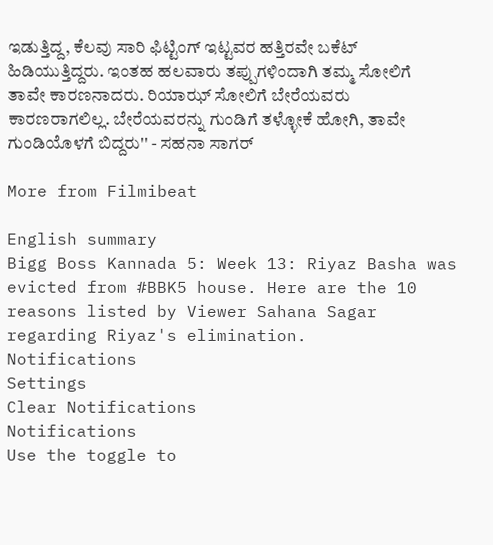ಇಡುತ್ತಿದ್ದ, ಕೆಲವು ಸಾರಿ ಫಿಟ್ಟಿಂಗ್ ಇಟ್ಟವರ ಹತ್ತಿರವೇ ಬಕೆಟ್ ಹಿಡಿಯುತ್ತಿದ್ದರು. ಇಂತಹ ಹಲವಾರು ತಪ್ಪುಗಳಿಂದಾಗಿ ತಮ್ಮ ಸೋಲಿಗೆ ತಾವೇ ಕಾರಣನಾದರು. ರಿಯಾಝ್ ಸೋಲಿಗೆ ಬೇರೆಯವರು ಕಾರಣರಾಗಲಿಲ್ಲ. ಬೇರೆಯವರನ್ನು ಗುಂಡಿಗೆ ತಳ್ಳೋಕೆ ಹೋಗಿ, ತಾವೇ ಗುಂಡಿಯೊಳಗೆ ಬಿದ್ದರು'' - ಸಹನಾ ಸಾಗರ್

More from Filmibeat

English summary
Bigg Boss Kannada 5: Week 13: Riyaz Basha was evicted from #BBK5 house. Here are the 10 reasons listed by Viewer Sahana Sagar regarding Riyaz's elimination.
Notifications
Settings
Clear Notifications
Notifications
Use the toggle to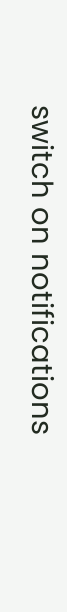switch on notifications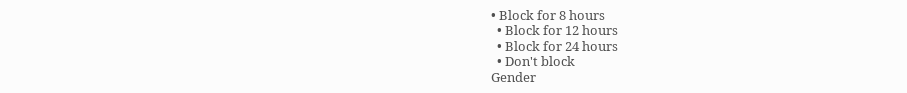• Block for 8 hours
  • Block for 12 hours
  • Block for 24 hours
  • Don't block
Gender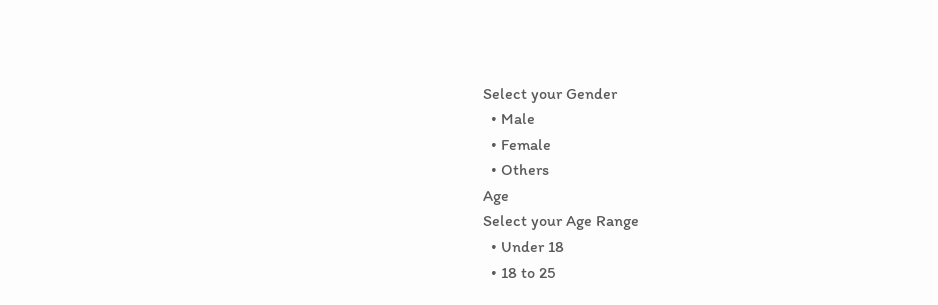Select your Gender
  • Male
  • Female
  • Others
Age
Select your Age Range
  • Under 18
  • 18 to 25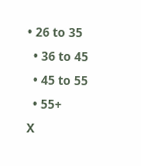• 26 to 35
  • 36 to 45
  • 45 to 55
  • 55+
X